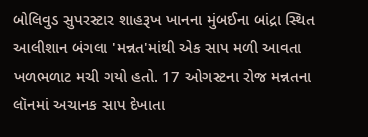બોલિવુડ સુપરસ્ટાર શાહરૂખ ખાનના મુંબઈના બાંદ્રા સ્થિત આલીશાન બંગલા 'મન્નત'માંથી એક સાપ મળી આવતા ખળભળાટ મચી ગયો હતો. 17 ઓગસ્ટના રોજ મન્નતના લૉનમાં અચાનક સાપ દેખાતા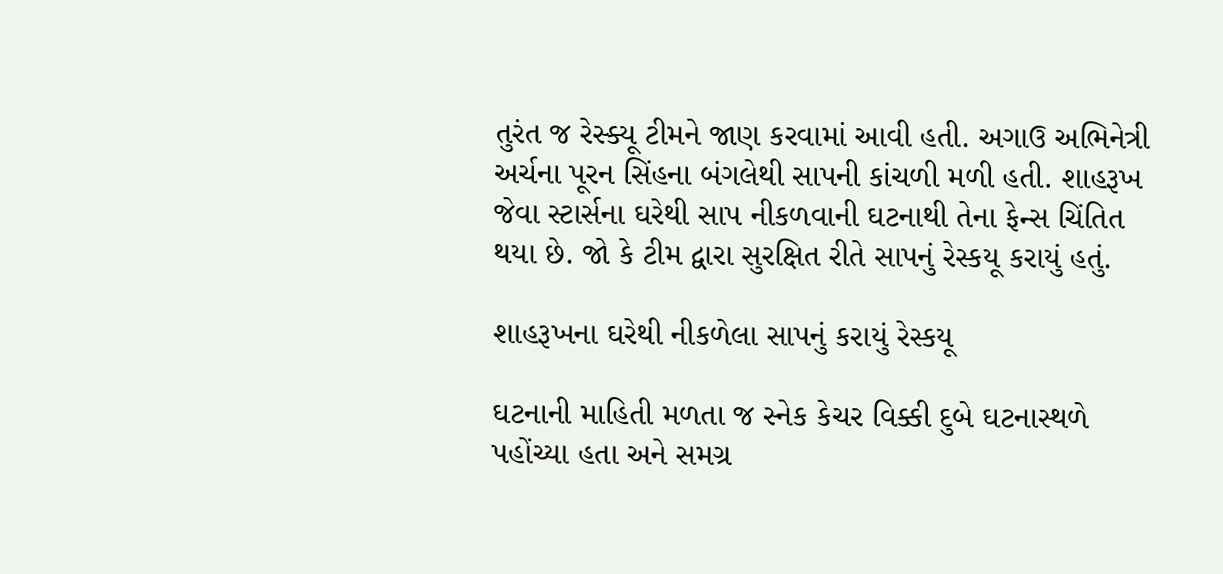તુરંત જ રેસ્ક્યૂ ટીમને જાણ કરવામાં આવી હતી. અગાઉ અભિનેત્રી અર્ચના પૂરન સિંહના બંગલેથી સાપની કાંચળી મળી હતી. શાહરૂખ જેવા સ્ટાર્સના ઘરેથી સાપ નીકળવાની ઘટનાથી તેના ફેન્સ ચિંતિત થયા છે. જો કે ટીમ દ્વારા સુરક્ષિત રીતે સાપનું રેસ્કયૂ કરાયું હતું.

શાહરૂખના ઘરેથી નીકળેલા સાપનું કરાયું રેસ્કયૂ

ઘટનાની માહિતી મળતા જ સ્નેક કેચર વિક્કી દુબે ઘટનાસ્થળે પહોંચ્યા હતા અને સમગ્ર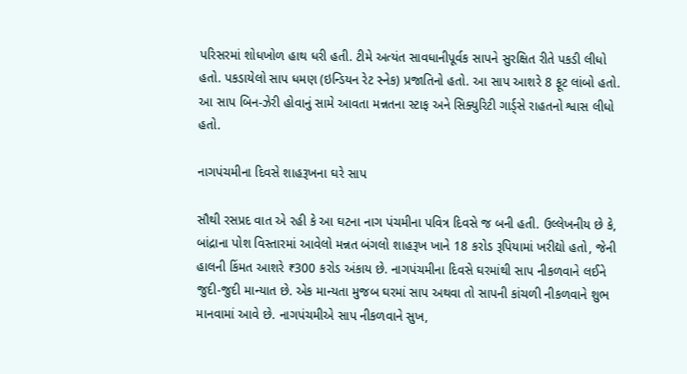પરિસરમાં શોધખોળ હાથ ધરી હતી. ટીમે અત્યંત સાવધાનીપૂર્વક સાપને સુરક્ષિત રીતે પકડી લીધો હતો. પકડાયેલો સાપ ધમણ (ઇન્ડિયન રેટ સ્નેક) પ્રજાતિનો હતો. આ સાપ આશરે 8 ફૂટ લાંબો હતો. આ સાપ બિન-ઝેરી હોવાનું સામે આવતા મન્નતના સ્ટાફ અને સિક્યુરિટી ગાર્ડ્સે રાહતનો શ્વાસ લીધો હતો.

નાગપંચમીના દિવસે શાહરૂખના ઘરે સાપ

સૌથી રસપ્રદ વાત એ રહી કે આ ઘટના નાગ પંચમીના પવિત્ર દિવસે જ બની હતી. ઉલ્લેખનીય છે કે, બાંદ્રાના પોશ વિસ્તારમાં આવેલો મન્નત બંગલો શાહરૂખ ખાને 18 કરોડ રૂપિયામાં ખરીદ્યો હતો, જેની હાલની કિંમત આશરે ₹300 કરોડ અંકાય છે. નાગપંચમીના દિવસે ઘરમાંથી સાપ નીકળવાને લઈને જુદી-જુદી માન્યાત છે. એક માન્યતા મુજબ ઘરમાં સાપ અથવા તો સાપની કાંચળી નીકળવાને શુભ માનવામાં આવે છે. નાગપંચમીએ સાપ નીકળવાને સુખ,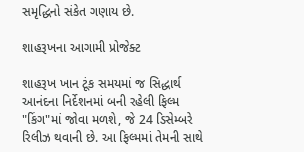સમૃદ્ધિનો સંકેત ગણાય છે.

શાહરૂખના આગામી પ્રોજેક્ટ

શાહરૂખ ખાન ટૂંક સમયમાં જ સિદ્ધાર્થ આનંદના નિર્દેશનમાં બની રહેલી ફિલ્મ "કિંગ"માં જોવા મળશે, જે 24 ડિસેમ્બરે રિલીઝ થવાની છે. આ ફિલ્મમાં તેમની સાથે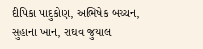દીપિકા પાદુકોણ, અભિષેક બચ્ચન, સુહાના ખાન, રાઘવ જુયાલ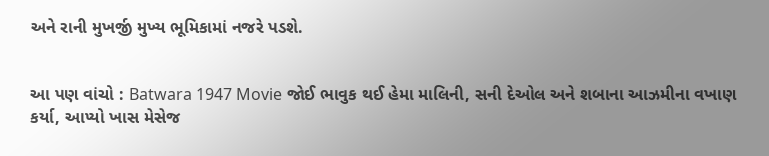અને રાની મુખર્જી મુખ્ય ભૂમિકામાં નજરે પડશે.


આ પણ વાંચો : Batwara 1947 Movie જોઈ ભાવુક થઈ હેમા માલિની, સની દેઓલ અને શબાના આઝમીના વખાણ કર્યા, આપ્યો ખાસ મેસેજ